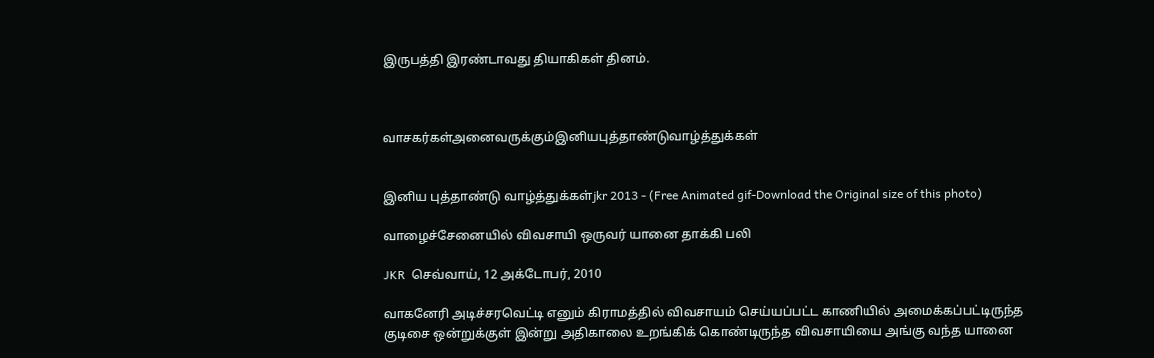இருபத்தி இரண்டாவது தியாகிகள் தினம்.



வாசகர்கள்அனைவருக்கும்இனியபுத்தாண்டுவாழ்த்துக்கள்


இனிய புத்தாண்டு வாழ்த்துக்கள்jkr 2013 - (Free Animated gif-Download the Original size of this photo)

வாழைச்சேனையில் விவசாயி ஒருவர் யானை தாக்கி பலி

JKR  செவ்வாய், 12 அக்டோபர், 2010

வாகனேரி அடிச்சரவெட்டி எனும் கிராமத்தில் விவசாயம் செய்யப்பட்ட காணியில் அமைக்கப்பட்டிருந்த குடிசை ஒன்றுக்குள் இன்று அதிகாலை உறங்கிக் கொண்டிருந்த விவசாயியை அங்கு வந்த யானை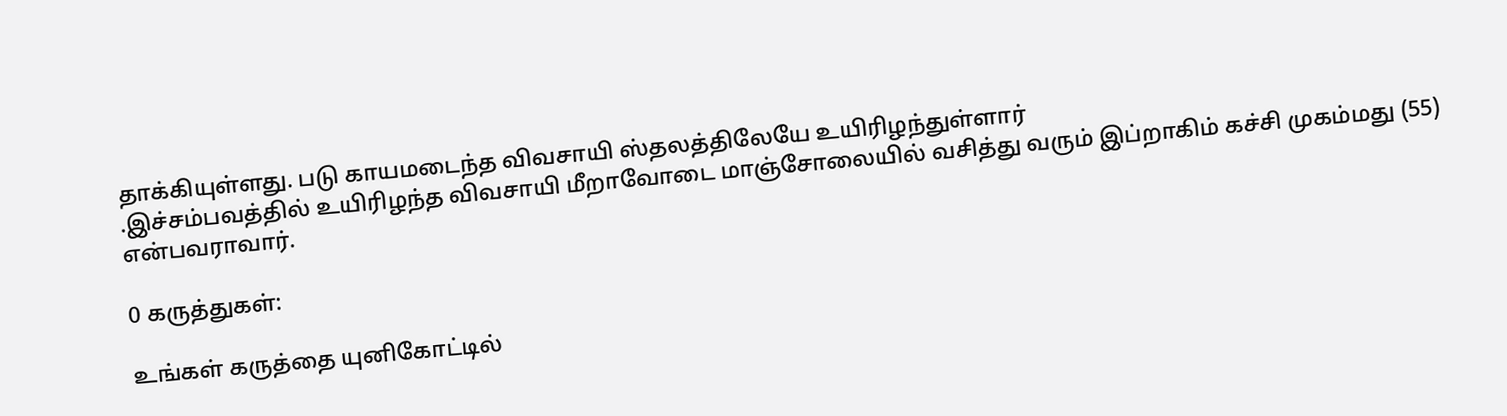தாக்கியுள்ளது. படு காயமடைந்த விவசாயி ஸ்தலத்திலேயே உயிரிழந்துள்ளார்
.இச்சம்பவத்தில் உயிரிழந்த விவசாயி மீறாவோடை மாஞ்சோலையில் வசித்து வரும் இப்றாகிம் கச்சி முகம்மது (55) என்பவராவார்.

0 கருத்துகள்:

உங்கள் கருத்தை யுனிகோட்டில்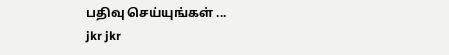பதிவு செய்யுங்கள் ...
jkr jkr